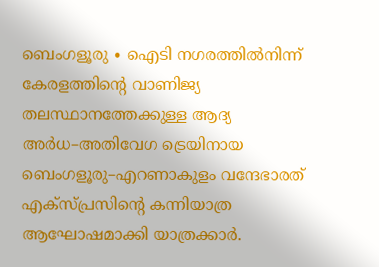ബെംഗളൂരു ∙ ഐടി നഗരത്തിൽനിന്ന് കേരളത്തിന്റെ വാണിജ്യ തലസ്ഥാനത്തേക്കുള്ള ആദ്യ അർധ–അതിവേഗ ട്രെയിനായ ബെംഗളൂരു–എറണാകുളം വന്ദേഭാരത് എക്സ്പ്രസിന്റെ കന്നിയാത്ര ആഘോഷമാക്കി യാത്രക്കാർ.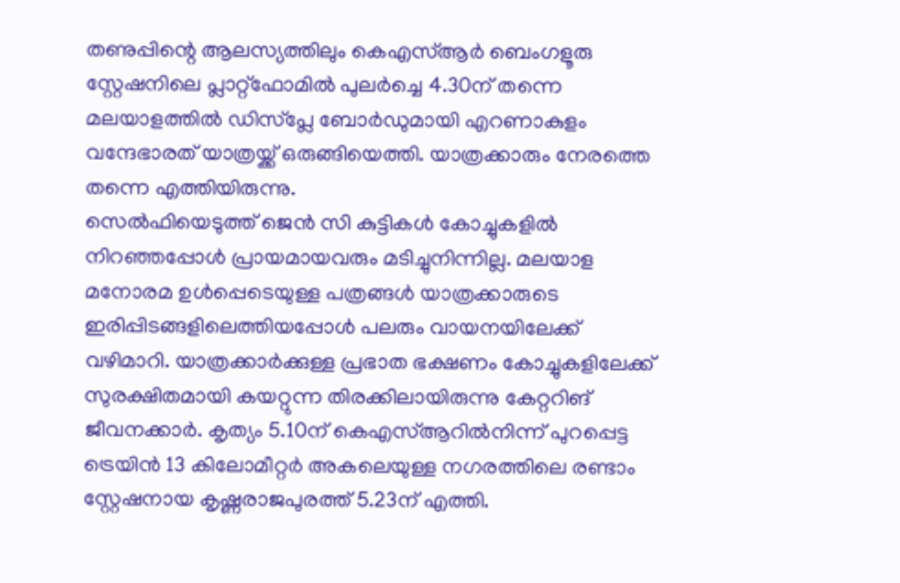തണുപ്പിന്റെ ആലസ്യത്തിലും കെഎസ്ആർ ബെംഗളൂരു സ്റ്റേഷനിലെ പ്ലാറ്റ്ഫോമിൽ പുലർച്ചെ 4.30ന് തന്നെ മലയാളത്തിൽ ഡിസ്പ്ലേ ബോർഡുമായി എറണാകുളം വന്ദേഭാരത് യാത്രയ്ക്ക് ഒരുങ്ങിയെത്തി. യാത്രക്കാരും നേരത്തെ തന്നെ എത്തിയിരുന്നു.
സെൽഫിയെടുത്ത് ജെൻ സി കുട്ടികൾ കോച്ചുകളിൽ നിറഞ്ഞപ്പോൾ പ്രായമായവരും മടിച്ചുനിന്നില്ല. മലയാള മനോരമ ഉൾപ്പെടെയുള്ള പത്രങ്ങൾ യാത്രക്കാരുടെ ഇരിപ്പിടങ്ങളിലെത്തിയപ്പോൾ പലരും വായനയിലേക്ക് വഴിമാറി. യാത്രക്കാർക്കുള്ള പ്രഭാത ഭക്ഷണം കോച്ചുകളിലേക്ക് സുരക്ഷിതമായി കയറ്റുന്ന തിരക്കിലായിരുന്നു കേറ്ററിങ് ജീവനക്കാർ. കൃത്യം 5.10ന് കെഎസ്ആറിൽനിന്ന് പുറപ്പെട്ട ട്രെയിൻ 13 കിലോമീറ്റർ അകലെയുള്ള നഗരത്തിലെ രണ്ടാം സ്റ്റേഷനായ കൃഷ്ണരാജപുരത്ത് 5.23ന് എത്തി.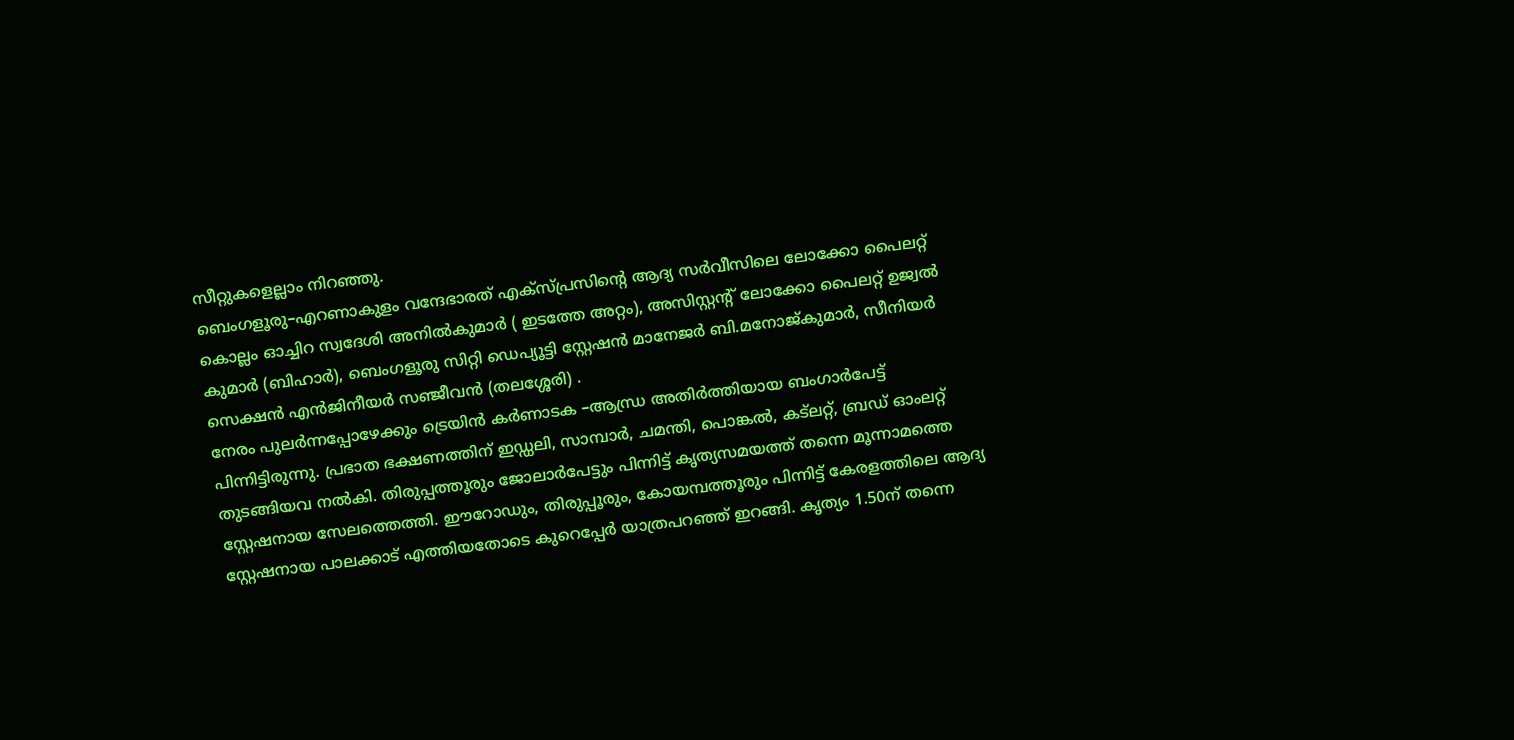സീറ്റുകളെല്ലാം നിറഞ്ഞു.
ബെംഗളൂരു–എറണാകുളം വന്ദേഭാരത് എക്സ്പ്രസിന്റെ ആദ്യ സർവീസിലെ ലോക്കോ പൈലറ്റ് കൊല്ലം ഓച്ചിറ സ്വദേശി അനിൽകുമാർ ( ഇടത്തേ അറ്റം), അസിസ്റ്റന്റ് ലോക്കോ പൈലറ്റ് ഉജ്വൽ കുമാർ (ബിഹാർ), ബെംഗളൂരു സിറ്റി ഡെപ്യൂട്ടി സ്റ്റേഷൻ മാനേജർ ബി.മനോജ്കുമാർ, സീനിയർ സെക്ഷൻ എൻജിനീയർ സഞ്ജീവൻ (തലശ്ശേരി) .
നേരം പുലർന്നപ്പോഴേക്കും ട്രെയിൻ കർണാടക –ആന്ധ്ര അതിർത്തിയായ ബംഗാർപേട്ട് പിന്നിട്ടിരുന്നു. പ്രഭാത ഭക്ഷണത്തിന് ഇഡ്ഡലി, സാമ്പാർ, ചമന്തി, പൊങ്കൽ, കട്ലറ്റ്, ബ്രഡ് ഓംലറ്റ് തുടങ്ങിയവ നൽകി. തിരുപ്പത്തൂരും ജോലാർപേട്ടും പിന്നിട്ട് കൃത്യസമയത്ത് തന്നെ മൂന്നാമത്തെ സ്റ്റേഷനായ സേലത്തെത്തി. ഈറോഡും, തിരുപ്പൂരും, കോയമ്പത്തൂരും പിന്നിട്ട് കേരളത്തിലെ ആദ്യ സ്റ്റേഷനായ പാലക്കാട് എത്തിയതോടെ കുറെപ്പേർ യാത്രപറഞ്ഞ് ഇറങ്ങി. കൃത്യം 1.50ന് തന്നെ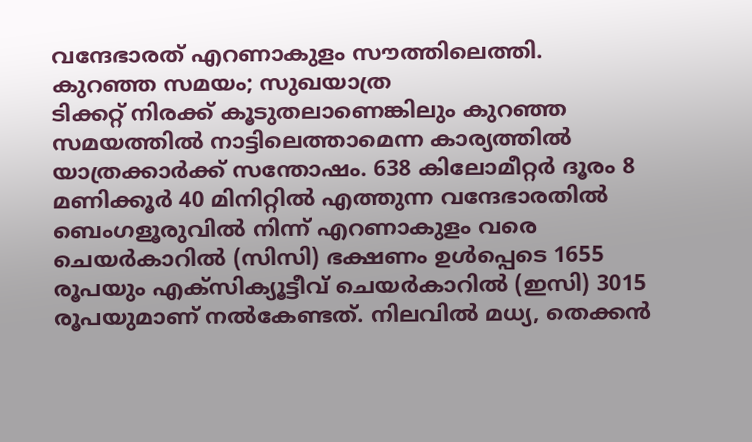വന്ദേഭാരത് എറണാകുളം സൗത്തിലെത്തി.
കുറഞ്ഞ സമയം; സുഖയാത്ര
ടിക്കറ്റ് നിരക്ക് കൂടുതലാണെങ്കിലും കുറഞ്ഞ സമയത്തിൽ നാട്ടിലെത്താമെന്ന കാര്യത്തിൽ യാത്രക്കാർക്ക് സന്തോഷം. 638 കിലോമീറ്റർ ദൂരം 8 മണിക്കൂർ 40 മിനിറ്റിൽ എത്തുന്ന വന്ദേഭാരതിൽ ബെംഗളൂരുവിൽ നിന്ന് എറണാകുളം വരെ ചെയർകാറിൽ (സിസി) ഭക്ഷണം ഉൾപ്പെടെ 1655 രൂപയും എക്സിക്യൂട്ടീവ് ചെയർകാറിൽ (ഇസി) 3015 രൂപയുമാണ് നൽകേണ്ടത്. നിലവിൽ മധ്യ, തെക്കൻ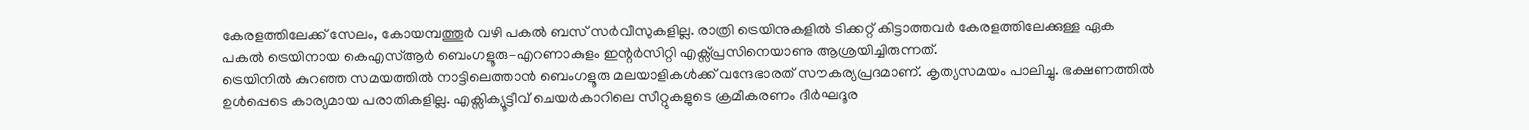കേരളത്തിലേക്ക് സേലം, കോയമ്പത്തൂർ വഴി പകൽ ബസ് സർവീസുകളില്ല. രാത്രി ട്രെയിനുകളിൽ ടിക്കറ്റ് കിട്ടാത്തവർ കേരളത്തിലേക്കുള്ള ഏക പകൽ ട്രെയിനായ കെഎസ്ആർ ബെംഗളൂരു–എറണാകുളം ഇന്റർസിറ്റി എക്സ്പ്രസിനെയാണു ആശ്രയിച്ചിരുന്നത്.
ട്രെയിനിൽ കുറഞ്ഞ സമയത്തിൽ നാട്ടിലെത്താൻ ബെംഗളൂരു മലയാളികൾക്ക് വന്ദേഭാരത് സൗകര്യപ്രദമാണ്. കൃത്യസമയം പാലിച്ചു. ഭക്ഷണത്തിൽ ഉൾപ്പെടെ കാര്യമായ പരാതികളില്ല. എക്സിക്യൂട്ടീവ് ചെയർകാറിലെ സീറ്റുകളുടെ ക്രമീകരണം ദീർഘദൂര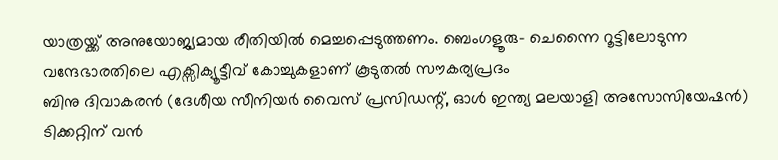യാത്രയ്ക്ക് അനുയോജ്യമായ രീതിയിൽ മെച്ചപ്പെടുത്തണം. ബെംഗളൂരു– ചെന്നൈ റൂട്ടിലോടുന്ന വന്ദേഭാരതിലെ എക്സിക്യൂട്ടീവ് കോച്ചുകളാണ് കൂടുതൽ സൗകര്യപ്രദം
ബിനു ദിവാകരൻ (ദേശീയ സീനിയർ വൈസ് പ്രസിഡന്റ്, ഓൾ ഇന്ത്യ മലയാളി അസോസിയേഷൻ)
ടിക്കറ്റിന് വൻ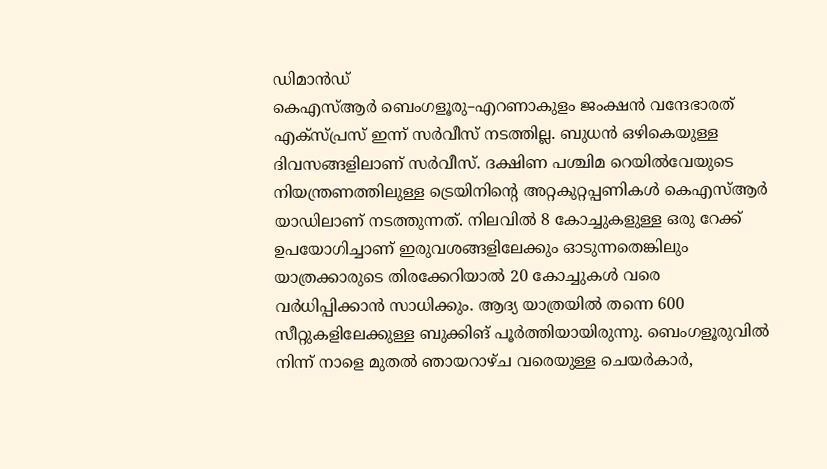ഡിമാൻഡ്
കെഎസ്ആർ ബെംഗളൂരു–എറണാകുളം ജംക്ഷൻ വന്ദേഭാരത് എക്സ്പ്രസ് ഇന്ന് സർവീസ് നടത്തില്ല. ബുധൻ ഒഴികെയുള്ള ദിവസങ്ങളിലാണ് സർവീസ്. ദക്ഷിണ പശ്ചിമ റെയിൽവേയുടെ നിയന്ത്രണത്തിലുള്ള ട്രെയിനിന്റെ അറ്റകുറ്റപ്പണികൾ കെഎസ്ആർ യാഡിലാണ് നടത്തുന്നത്. നിലവിൽ 8 കോച്ചുകളുള്ള ഒരു റേക്ക് ഉപയോഗിച്ചാണ് ഇരുവശങ്ങളിലേക്കും ഓടുന്നതെങ്കിലും യാത്രക്കാരുടെ തിരക്കേറിയാൽ 20 കോച്ചുകൾ വരെ വർധിപ്പിക്കാൻ സാധിക്കും. ആദ്യ യാത്രയിൽ തന്നെ 600 സീറ്റുകളിലേക്കുള്ള ബുക്കിങ് പൂർത്തിയായിരുന്നു. ബെംഗളൂരുവിൽ നിന്ന് നാളെ മുതൽ ഞായറാഴ്ച വരെയുള്ള ചെയർകാർ,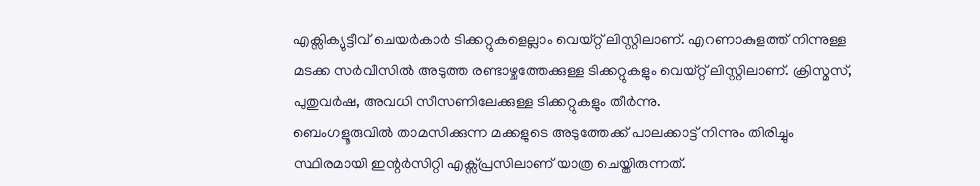എക്സിക്യുട്ടീവ് ചെയർകാർ ടിക്കറ്റുകളെല്ലാം വെയ്റ്റ് ലിസ്റ്റിലാണ്. എറണാകുളത്ത് നിന്നുള്ള മടക്ക സർവീസിൽ അടുത്ത രണ്ടാഴ്ചത്തേക്കുള്ള ടിക്കറ്റുകളും വെയ്റ്റ് ലിസ്റ്റിലാണ്. ക്രിസ്മസ്, പുതുവർഷ, അവധി സീസണിലേക്കുള്ള ടിക്കറ്റുകളും തീർന്നു.
ബെംഗളൂരുവിൽ താമസിക്കുന്ന മക്കളുടെ അടുത്തേക്ക് പാലക്കാട്ട് നിന്നും തിരിച്ചും സ്ഥിരമായി ഇന്റർസിറ്റി എക്സ്പ്രസിലാണ് യാത്ര ചെയ്തിരുന്നത്.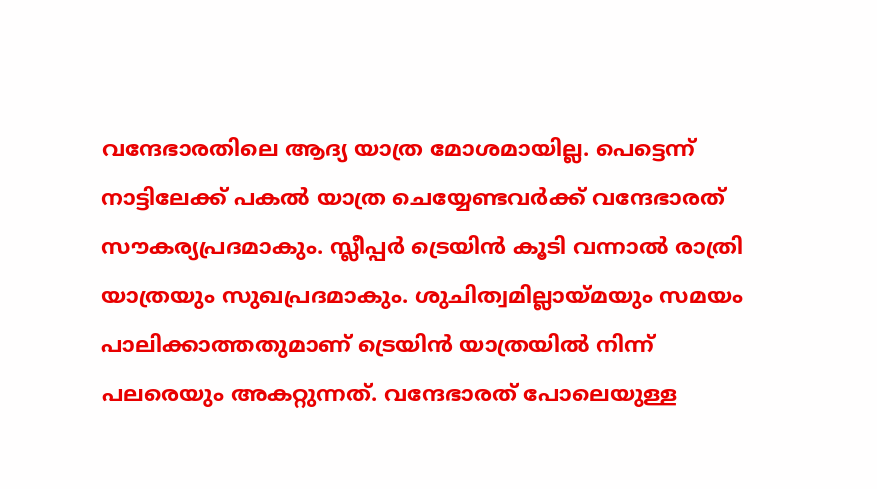വന്ദേഭാരതിലെ ആദ്യ യാത്ര മോശമായില്ല. പെട്ടെന്ന് നാട്ടിലേക്ക് പകൽ യാത്ര ചെയ്യേണ്ടവർക്ക് വന്ദേഭാരത് സൗകര്യപ്രദമാകും. സ്ലീപ്പർ ട്രെയിൻ കൂടി വന്നാൽ രാത്രി യാത്രയും സുഖപ്രദമാകും. ശുചിത്വമില്ലായ്മയും സമയം പാലിക്കാത്തതുമാണ് ട്രെയിൻ യാത്രയിൽ നിന്ന് പലരെയും അകറ്റുന്നത്. വന്ദേഭാരത് പോലെയുള്ള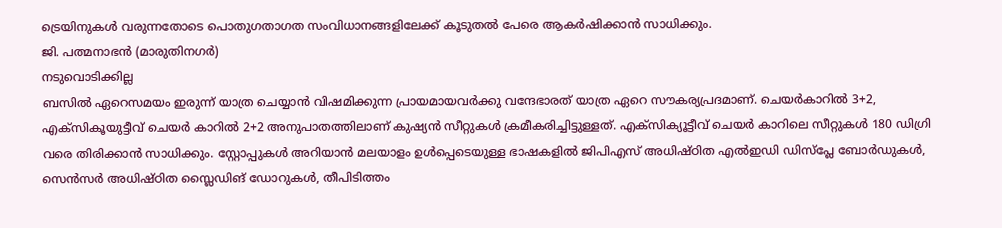ട്രെയിനുകൾ വരുന്നതോടെ പൊതുഗതാഗത സംവിധാനങ്ങളിലേക്ക് കൂടുതൽ പേരെ ആകർഷിക്കാൻ സാധിക്കും.
ജി. പത്മനാഭൻ (മാരുതിനഗർ)
നടുവൊടിക്കില്ല
ബസിൽ ഏറെസമയം ഇരുന്ന് യാത്ര ചെയ്യാൻ വിഷമിക്കുന്ന പ്രായമായവർക്കു വന്ദേഭാരത് യാത്ര ഏറെ സൗകര്യപ്രദമാണ്. ചെയർകാറിൽ 3+2, എക്സികൂയുട്ടീവ് ചെയർ കാറിൽ 2+2 അനുപാതത്തിലാണ് കുഷ്യൻ സീറ്റുകൾ ക്രമീകരിച്ചിട്ടുള്ളത്. എക്സിക്യൂട്ടീവ് ചെയർ കാറിലെ സീറ്റുകൾ 180 ഡിഗ്രി വരെ തിരിക്കാൻ സാധിക്കും. സ്റ്റോപ്പുകൾ അറിയാൻ മലയാളം ഉൾപ്പെടെയുള്ള ഭാഷകളിൽ ജിപിഎസ് അധിഷ്ഠിത എൽഇഡി ഡിസ്പ്ലേ ബോർഡുകൾ, സെൻസർ അധിഷ്ഠിത സ്ലൈഡിങ് ഡോറുകൾ, തീപിടിത്തം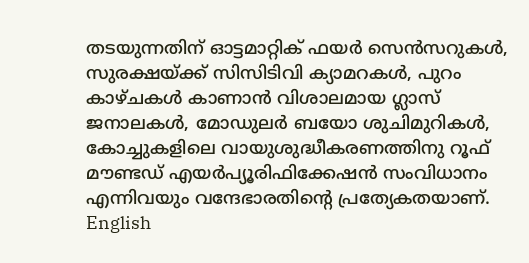തടയുന്നതിന് ഓട്ടമാറ്റിക് ഫയർ സെൻസറുകൾ, സുരക്ഷയ്ക്ക് സിസിടിവി ക്യാമറകൾ, പുറം കാഴ്ചകൾ കാണാൻ വിശാലമായ ഗ്ലാസ് ജനാലകൾ, മോഡുലർ ബയോ ശുചിമുറികൾ, കോച്ചുകളിലെ വായുശുദ്ധീകരണത്തിനു റൂഫ് മൗണ്ടഡ് എയർപ്യൂരിഫിക്കേഷൻ സംവിധാനം എന്നിവയും വന്ദേഭാരതിന്റെ പ്രത്യേകതയാണ്. English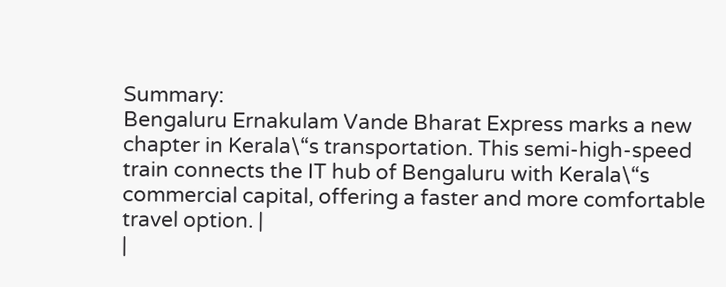Summary:
Bengaluru Ernakulam Vande Bharat Express marks a new chapter in Kerala\“s transportation. This semi-high-speed train connects the IT hub of Bengaluru with Kerala\“s commercial capital, offering a faster and more comfortable travel option. |
|